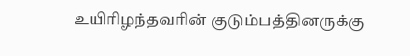உயிரிழந்தவரின் குடும்பத்தினருக்கு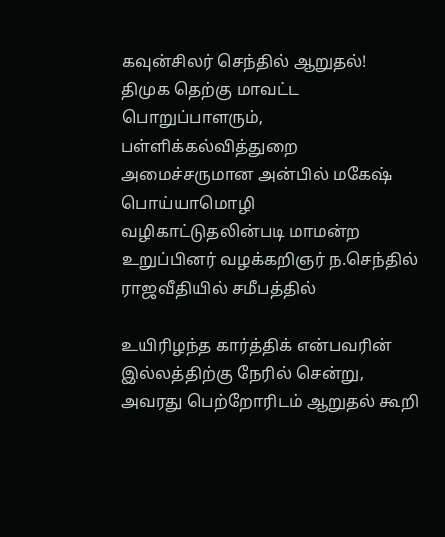கவுன்சிலர் செந்தில் ஆறுதல்!
திமுக தெற்கு மாவட்ட பொறுப்பாளரும், பள்ளிக்கல்வித்துறை அமைச்சருமான அன்பில் மகேஷ் பொய்யாமொழி வழிகாட்டுதலின்படி மாமன்ற உறுப்பினர் வழக்கறிஞர் ந.செந்தில் ராஜவீதியில் சமீபத்தில்

உயிரிழந்த கார்த்திக் என்பவரின் இல்லத்திற்கு நேரில் சென்று, அவரது பெற்றோரிடம் ஆறுதல் கூறி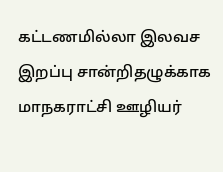கட்டணமில்லா இலவச இறப்பு சான்றிதழுக்காக மாநகராட்சி ஊழியர்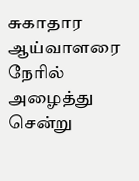சுகாதார ஆய்வாளரை நேரில் அழைத்து சென்று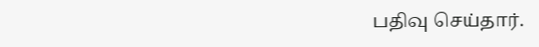பதிவு செய்தார்.